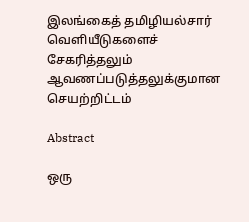இலங்கைத் தமிழியல்சார் வெளியீடுகளைச் சேகரித்தலும் ஆவணப்படுத்தலுக்குமான செயற்றிட்டம்

Abstract

ஒரு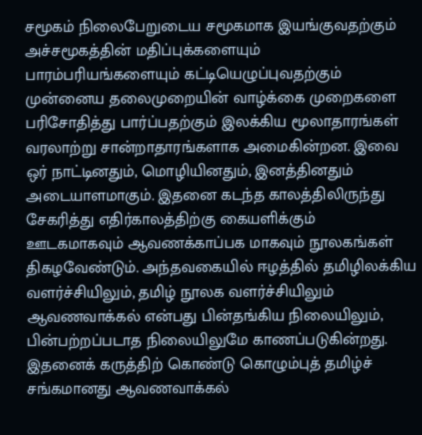சமூகம் நிலைபேறுடைய சமூகமாக இயங்குவதற்கும் அச்சமூகத்தின் மதிப்புக்களையும் பாரம்பரியங்களையும் கட்டியெழுப்புவதற்கும் முன்னைய தலைமுறையின் வாழ்க்கை முறைகளை பரிசோதித்து பார்ப்பதற்கும் இலக்கிய மூலாதாரங்கள் வரலாற்று சான்றாதாரங்களாக அமைகின்றன. இவை ஒர் நாட்டினதும், மொழியினதும், இனத்தினதும் அடையாளமாகும். இதனை கடந்த காலத்திலிருந்து சேகரித்து எதிர்காலத்திற்கு கையளிக்கும் ஊடகமாகவும் ஆவணக்காப்பக மாகவும் நூலகங்கள் திகழவேண்டும். அந்தவகையில் ஈழத்தில் தமிழிலக்கிய வளர்ச்சியிலும், தமிழ் நூலக வளர்ச்சியிலும் ஆவணவாக்கல் என்பது பின்தங்கிய நிலையிலும், பின்பற்றப்படாத நிலையிலுமே காணப்படுகின்றது. இதனைக் கருத்திற் கொண்டு கொழும்புத் தமிழ்ச் சங்கமானது ஆவணவாக்கல்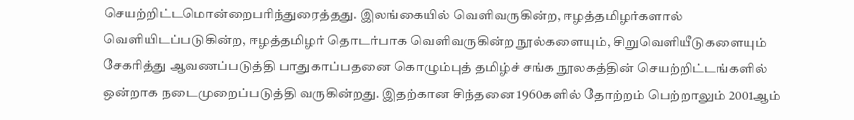செயற்றிட்டமொன்றைபரிந்துரைத்தது. இலங்கையில் வெளிவருகின்ற, ஈழத்தமிழர்களால் வெளியிடப்படுகின்ற, ஈழத்தமிழர் தொடர்பாக வெளிவருகின்ற நூல்களையும், சிறுவெளியீடுகளையும் சேகரித்து ஆவணப்படுத்தி பாதுகாப்பதனை கொழும்புத் தமிழ்ச் சங்க நூலகத்தின் செயற்றிட்டங்களில் ஒன்றாக நடைமுறைப்படுத்தி வருகின்றது. இதற்கான சிந்தனை 1960களில் தோற்றம் பெற்றாலும் 2001ஆம்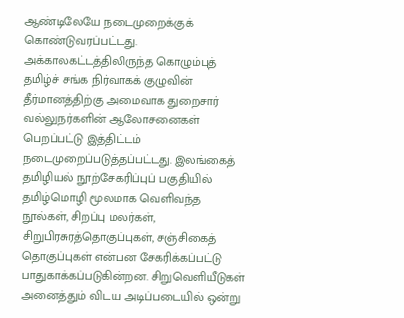ஆண்டிலேயே நடைமுறைக்குக் கொண்டுவரப்பட்டது. அக்காலகட்டத்திலிருந்த கொழும்புத் தமிழ்ச் சங்க நிர்வாகக் குழுவின் தீர்மானத்திற்கு அமைவாக துறைசார் வல்லுநர்களின் ஆலோசனைகள் பெறப்பட்டு இத்திட்டம் நடைமுறைப்படுத்தப்பட்டது. இலங்கைத் தமிழியல் நூற்சேகரிப்புப் பகுதியில் தமிழ்மொழி மூலமாக வெளிவந்த நூல்கள், சிறப்பு மலர்கள், சிறுபிரசுரத்தொகுப்புகள், சஞ்சிகைத் தொகுப்புகள் என்பன சேகரிக்கப்பட்டு பாதுகாக்கப்படுகின்றன. சிறுவெளியீடுகள் அனைத்தும் விடய அடிப்படையில் ஒன்று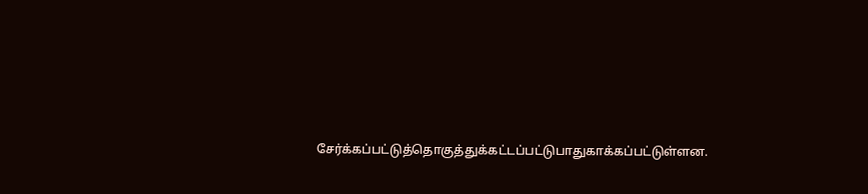சேர்க்கப்பட்டுத்தொகுத்துக்கட்டப்பட்டுபாதுகாக்கப்பட்டுள்ளன.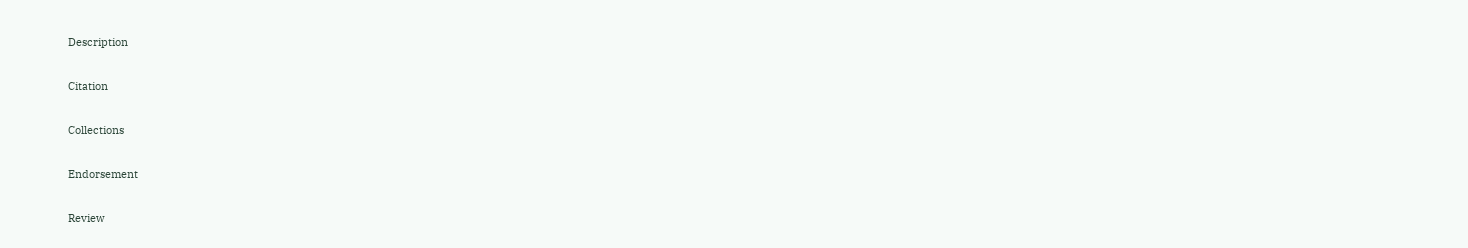Description

Citation

Collections

Endorsement

Review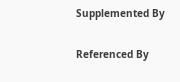Supplemented By

Referenced By